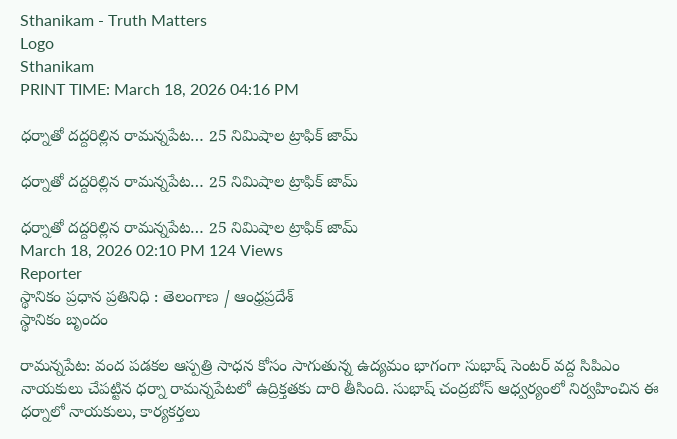Sthanikam - Truth Matters
Logo
Sthanikam
PRINT TIME: March 18, 2026 04:16 PM

ధర్నాతో దద్దరిల్లిన రామన్నపేట… 25 నిమిషాల ట్రాఫిక్ జామ్

ధర్నాతో దద్దరిల్లిన రామన్నపేట… 25 నిమిషాల ట్రాఫిక్ జామ్

ధర్నాతో దద్దరిల్లిన రామన్నపేట… 25 నిమిషాల ట్రాఫిక్ జామ్
March 18, 2026 02:10 PM 124 Views
Reporter
స్థానికం ప్రధాన ప్రతినిధి : తెలంగాణ / ఆంధ్రప్రదేశ్
స్థానికం బృందం

రామన్నపేట: వంద పడకల ఆస్పత్రి సాధన కోసం సాగుతున్న ఉద్యమం భాగంగా సుభాష్ సెంటర్ వద్ద సిపిఎం నాయకులు చేపట్టిన ధర్నా రామన్నపేటలో ఉద్రిక్తతకు దారి తీసింది. సుభాష్ చంద్రబోస్ ఆధ్వర్యంలో నిర్వహించిన ఈ ధర్నాలో నాయకులు, కార్యకర్తలు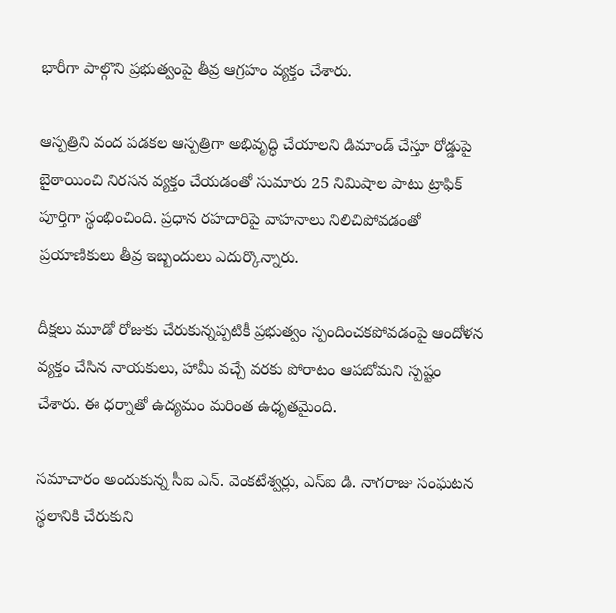భారీగా పాల్గొని ప్రభుత్వంపై తీవ్ర ఆగ్రహం వ్యక్తం చేశారు.

ఆస్పత్రిని వంద పడకల ఆస్పత్రిగా అభివృద్ధి చేయాలని డిమాండ్ చేస్తూ రోడ్డుపై బైఠాయించి నిరసన వ్యక్తం చేయడంతో సుమారు 25 నిమిషాల పాటు ట్రాఫిక్ పూర్తిగా స్థంభించింది. ప్రధాన రహదారిపై వాహనాలు నిలిచిపోవడంతో ప్రయాణికులు తీవ్ర ఇబ్బందులు ఎదుర్కొన్నారు.

దీక్షలు మూడో రోజుకు చేరుకున్నప్పటికీ ప్రభుత్వం స్పందించకపోవడంపై ఆందోళన వ్యక్తం చేసిన నాయకులు, హామీ వచ్చే వరకు పోరాటం ఆపబోమని స్పష్టం చేశారు. ఈ ధర్నాతో ఉద్యమం మరింత ఉధృతమైంది.

సమాచారం అందుకున్న సీఐ ఎన్. వెంకటేశ్వర్లు, ఎస్ఐ డి. నాగరాజు సంఘటన స్థలానికి చేరుకుని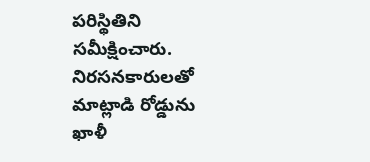పరిస్థితిని సమీక్షించారు. నిరసనకారులతో మాట్లాడి రోడ్డును ఖాళీ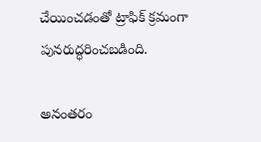చేయించడంతో ట్రాఫిక్ క్రమంగా పునరుద్ధరించబడింది.

అనంతరం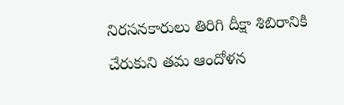నిరసనకారులు తిరిగి దీక్షా శిబిరానికి చేరుకుని తమ ఆందోళన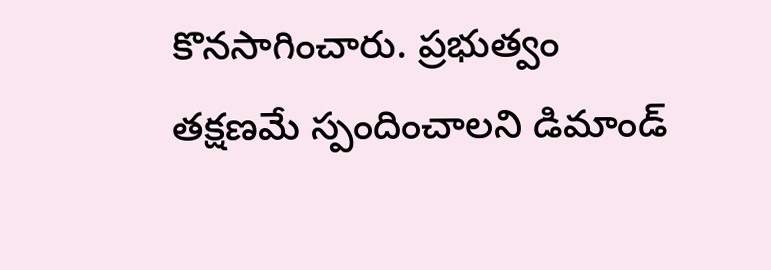కొనసాగించారు. ప్రభుత్వం తక్షణమే స్పందించాలని డిమాండ్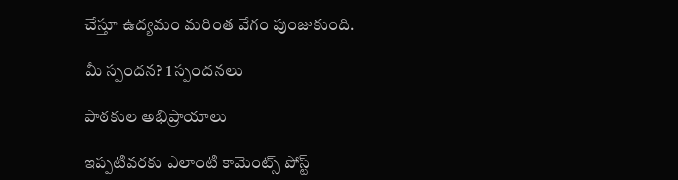చేస్తూ ఉద్యమం మరింత వేగం పుంజుకుంది.

మీ స్పందన? 1 స్పందనలు

పాఠకుల అభిప్రాయాలు

ఇప్పటివరకు ఎలాంటి కామెంట్స్ పోస్ట్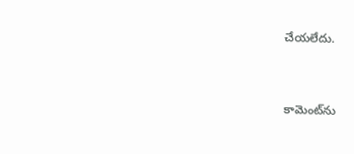చేయలేదు.


కామెంట్‌ను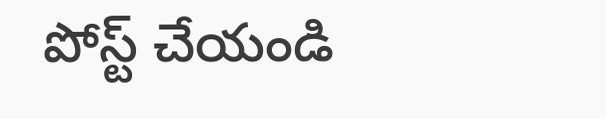పోస్ట్ చేయండి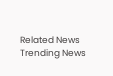Related News
Trending News